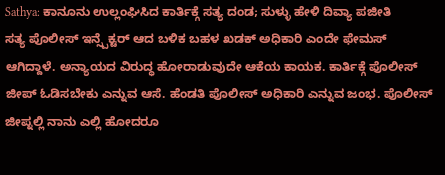Sathya: ಕಾನೂನು ಉಲ್ಲಂಘಿಸಿದ ಕಾರ್ತಿಕ್ಗೆ ಸತ್ಯ ದಂಡ; ಸುಳ್ಳು ಹೇಳಿ ದಿವ್ಯಾ ಪಜೀತಿ
ಸತ್ಯ ಪೊಲೀಸ್ ಇನ್ಸ್ಪೆಕ್ಟರ್ ಆದ ಬಳಿಕ ಬಹಳ ಖಡಕ್ ಅಧಿಕಾರಿ ಎಂದೇ ಫೇಮಸ್ ಆಗಿದ್ದಾಳೆ. ಅನ್ಯಾಯದ ವಿರುದ್ಧ ಹೋರಾಡುವುದೇ ಆಕೆಯ ಕಾಯಕ. ಕಾರ್ತಿಕ್ಗೆ ಪೊಲೀಸ್ ಜೀಪ್ ಓಡಿಸಬೇಕು ಎನ್ನುವ ಆಸೆ. ಹೆಂಡತಿ ಪೊಲೀಸ್ ಅಧಿಕಾರಿ ಎನ್ನುವ ಜಂಭ. ಪೊಲೀಸ್ ಜೀಪ್ನಲ್ಲಿ ನಾನು ಎಲ್ಲಿ ಹೋದರೂ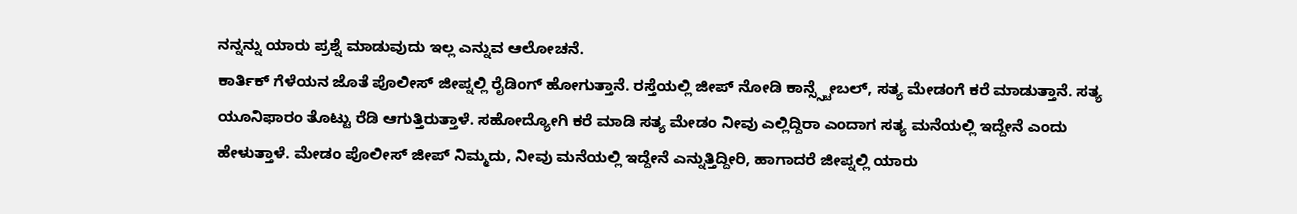ನನ್ನನ್ನು ಯಾರು ಪ್ರಶ್ನೆ ಮಾಡುವುದು ಇಲ್ಲ ಎನ್ನುವ ಆಲೋಚನೆ.
ಕಾರ್ತಿಕ್ ಗೆಳೆಯನ ಜೊತೆ ಪೊಲೀಸ್ ಜೀಪ್ನಲ್ಲಿ ರೈಡಿಂಗ್ ಹೋಗುತ್ತಾನೆ. ರಸ್ತೆಯಲ್ಲಿ ಜೀಪ್ ನೋಡಿ ಕಾನ್ಸ್ಸ್ಟೇಬಲ್, ಸತ್ಯ ಮೇಡಂಗೆ ಕರೆ ಮಾಡುತ್ತಾನೆ. ಸತ್ಯ ಯೂನಿಫಾರಂ ತೊಟ್ಟು ರೆಡಿ ಆಗುತ್ತಿರುತ್ತಾಳೆ. ಸಹೋದ್ಯೋಗಿ ಕರೆ ಮಾಡಿ ಸತ್ಯ ಮೇಡಂ ನೀವು ಎಲ್ಲಿದ್ದಿರಾ ಎಂದಾಗ ಸತ್ಯ ಮನೆಯಲ್ಲಿ ಇದ್ದೇನೆ ಎಂದು ಹೇಳುತ್ತಾಳೆ. ಮೇಡಂ ಪೊಲೀಸ್ ಜೀಪ್ ನಿಮ್ಮದು, ನೀವು ಮನೆಯಲ್ಲಿ ಇದ್ದೇನೆ ಎನ್ನುತ್ತಿದ್ದೀರಿ, ಹಾಗಾದರೆ ಜೀಪ್ನಲ್ಲಿ ಯಾರು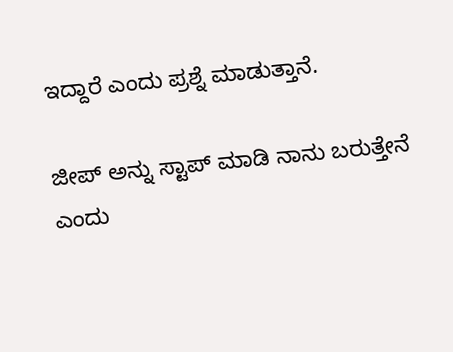ಇದ್ದಾರೆ ಎಂದು ಪ್ರಶ್ನೆ ಮಾಡುತ್ತಾನೆ.

ಜೀಪ್ ಅನ್ನು ಸ್ಟಾಪ್ ಮಾಡಿ ನಾನು ಬರುತ್ತೇನೆ ಎಂದು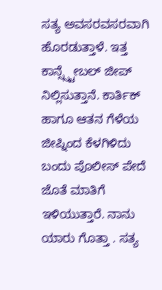ಸತ್ಯ ಅವಸರವಸರವಾಗಿ ಹೊರಡುತ್ತಾಳೆ. ಇತ್ತ ಕಾನ್ಸ್ಸ್ಟೇಬಲ್ ಜೀಪ್ ನಿಲ್ಲಿಸುತ್ತಾನೆ. ಕಾರ್ತಿಕ್ ಹಾಗೂ ಆತನ ಗೆಳೆಯ ಜೀಪ್ನಿಂದ ಕೆಳಗಿಳಿದು ಬಂದು ಪೊಲೀಸ್ ಪೇದೆ ಜೊತೆ ಮಾತಿಗೆ ಇಳಿಯುತ್ತಾರೆ. ನಾನು ಯಾರು ಗೊತ್ತಾ . ಸತ್ಯ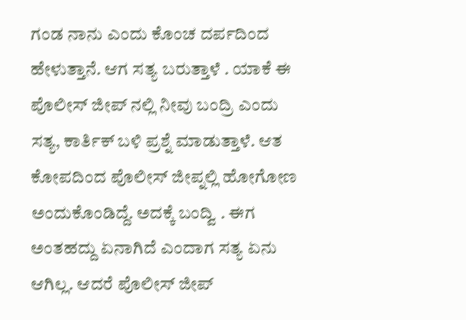ಗಂಡ ನಾನು ಎಂದು ಕೊಂಚ ದರ್ಪದಿಂದ ಹೇಳುತ್ತಾನೆ. ಆಗ ಸತ್ಯ ಬರುತ್ತಾಳೆ . ಯಾಕೆ ಈ ಪೊಲೀಸ್ ಜೀಪ್ ನಲ್ಲಿ ನೀವು ಬಂದ್ರಿ ಎಂದು ಸತ್ಯ, ಕಾರ್ತಿಕ್ ಬಳಿ ಪ್ರಶ್ನೆ ಮಾಡುತ್ತಾಳೆ. ಆತ ಕೋಪದಿಂದ ಪೊಲೀಸ್ ಜೀಪ್ನಲ್ಲಿ ಹೋಗೋಣ ಅಂದುಕೊಂಡಿದ್ದೆ. ಅದಕ್ಕೆ ಬಂದ್ವಿ . ಈಗ ಅಂತಹದ್ದು ಏನಾಗಿದೆ ಎಂದಾಗ ಸತ್ಯ ಏನು ಆಗಿಲ್ಲ. ಆದರೆ ಪೊಲೀಸ್ ಜೀಪ್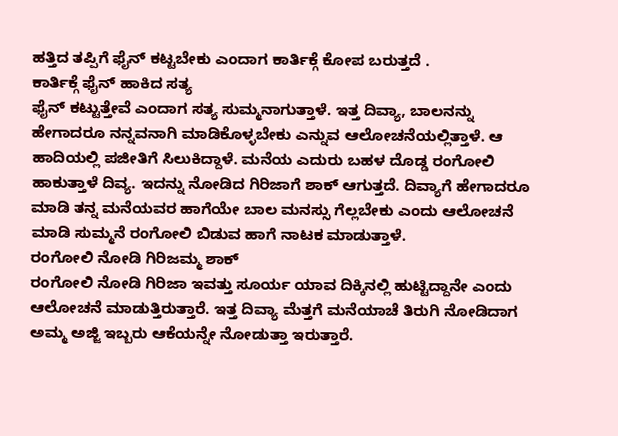ಹತ್ತಿದ ತಪ್ಪಿಗೆ ಫೈನ್ ಕಟ್ಟಬೇಕು ಎಂದಾಗ ಕಾರ್ತಿಕ್ಗೆ ಕೋಪ ಬರುತ್ತದೆ .
ಕಾರ್ತಿಕ್ಗೆ ಫೈನ್ ಹಾಕಿದ ಸತ್ಯ
ಫೈನ್ ಕಟ್ಟುತ್ತೇವೆ ಎಂದಾಗ ಸತ್ಯ ಸುಮ್ಮನಾಗುತ್ತಾಳೆ. ಇತ್ತ ದಿವ್ಯಾ, ಬಾಲನನ್ನು ಹೇಗಾದರೂ ನನ್ನವನಾಗಿ ಮಾಡಿಕೊಳ್ಳಬೇಕು ಎನ್ನುವ ಆಲೋಚನೆಯಲ್ಲಿತ್ತಾಳೆ. ಆ ಹಾದಿಯಲ್ಲಿ ಪಜೀತಿಗೆ ಸಿಲುಕಿದ್ದಾಳೆ. ಮನೆಯ ಎದುರು ಬಹಳ ದೊಡ್ಡ ರಂಗೋಲಿ ಹಾಕುತ್ತಾಳೆ ದಿವ್ಯ. ಇದನ್ನು ನೋಡಿದ ಗಿರಿಜಾಗೆ ಶಾಕ್ ಆಗುತ್ತದೆ. ದಿವ್ಯಾಗೆ ಹೇಗಾದರೂ ಮಾಡಿ ತನ್ನ ಮನೆಯವರ ಹಾಗೆಯೇ ಬಾಲ ಮನಸ್ಸು ಗೆಲ್ಲಬೇಕು ಎಂದು ಆಲೋಚನೆ ಮಾಡಿ ಸುಮ್ಮನೆ ರಂಗೋಲಿ ಬಿಡುವ ಹಾಗೆ ನಾಟಕ ಮಾಡುತ್ತಾಳೆ.
ರಂಗೋಲಿ ನೋಡಿ ಗಿರಿಜಮ್ಮ ಶಾಕ್
ರಂಗೋಲಿ ನೋಡಿ ಗಿರಿಜಾ ಇವತ್ತು ಸೂರ್ಯ ಯಾವ ದಿಕ್ಕಿನಲ್ಲಿ ಹುಟ್ಟಿದ್ದಾನೇ ಎಂದು ಆಲೋಚನೆ ಮಾಡುತ್ತಿರುತ್ತಾರೆ. ಇತ್ತ ದಿವ್ಯಾ ಮೆತ್ತಗೆ ಮನೆಯಾಚೆ ತಿರುಗಿ ನೋಡಿದಾಗ ಅಮ್ಮ ಅಜ್ಜಿ ಇಬ್ಬರು ಆಕೆಯನ್ನೇ ನೋಡುತ್ತಾ ಇರುತ್ತಾರೆ.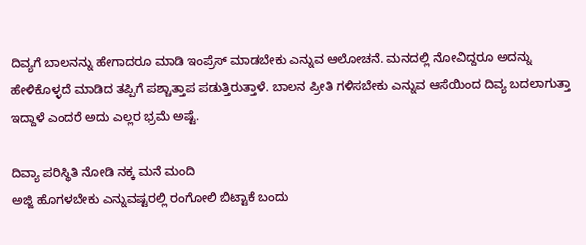ದಿವ್ಯಗೆ ಬಾಲನನ್ನು ಹೇಗಾದರೂ ಮಾಡಿ ಇಂಪ್ರೆಸ್ ಮಾಡಬೇಕು ಎನ್ನುವ ಆಲೋಚನೆ. ಮನದಲ್ಲಿ ನೋವಿದ್ದರೂ ಅದನ್ನು ಹೇಳಿಕೊಳ್ಳದೆ ಮಾಡಿದ ತಪ್ಪಿಗೆ ಪಶ್ಚಾತ್ತಾಪ ಪಡುತ್ತಿರುತ್ತಾಳೆ. ಬಾಲನ ಪ್ರೀತಿ ಗಳಿಸಬೇಕು ಎನ್ನುವ ಆಸೆಯಿಂದ ದಿವ್ಯ ಬದಲಾಗುತ್ತಾ ಇದ್ದಾಳೆ ಎಂದರೆ ಅದು ಎಲ್ಲರ ಭ್ರಮೆ ಅಷ್ಟೆ.

ದಿವ್ಯಾ ಪರಿಸ್ಥಿತಿ ನೋಡಿ ನಕ್ಕ ಮನೆ ಮಂದಿ
ಅಜ್ಜಿ ಹೊಗಳಬೇಕು ಎನ್ನುವಷ್ಟರಲ್ಲಿ ರಂಗೋಲಿ ಬಿಟ್ಟಾಕೆ ಬಂದು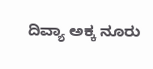ದಿವ್ಯಾ ಅಕ್ಕ ನೂರು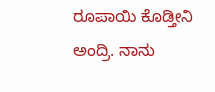ರೂಪಾಯಿ ಕೊಡ್ತೀನಿ ಅಂದ್ರಿ. ನಾನು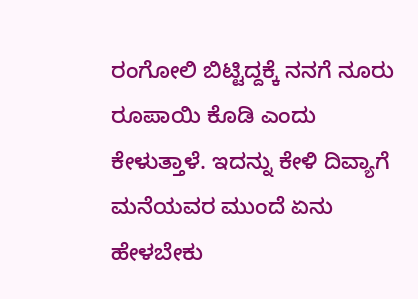ರಂಗೋಲಿ ಬಿಟ್ಟಿದ್ದಕ್ಕೆ ನನಗೆ ನೂರು ರೂಪಾಯಿ ಕೊಡಿ ಎಂದು ಕೇಳುತ್ತಾಳೆ. ಇದನ್ನು ಕೇಳಿ ದಿವ್ಯಾಗೆ ಮನೆಯವರ ಮುಂದೆ ಏನು ಹೇಳಬೇಕು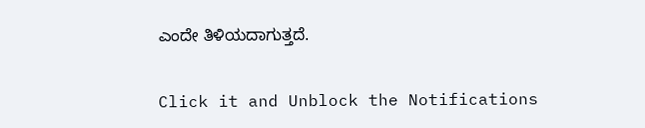ಎಂದೇ ತಿಳಿಯದಾಗುತ್ತದೆ.


Click it and Unblock the Notifications